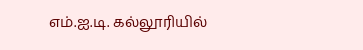எம்.ஐ.டி. கல்லூரியில்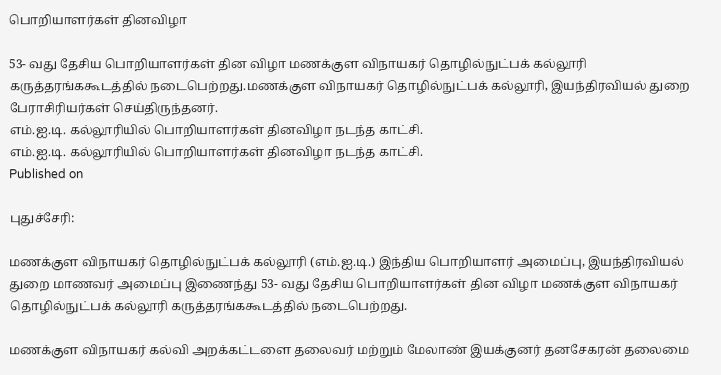பொறியாளர்கள் தினவிழா

53- வது தேசிய பொறியாளர்கள் தின விழா மணக்குள விநாயகர் தொழில்நுட்பக் கல்லூரி கருத்தரங்ககூடத்தில் நடைபெற்றது.மணக்குள விநாயகர் தொழில்நுட்பக் கல்லூரி, இயந்திரவியல் துறை பேராசிரியர்கள் செய்திருந்தனர்.
எம்.ஐ.டி. கல்லூரியில் பொறியாளர்கள் தினவிழா நடந்த காட்சி.
எம்.ஐ.டி. கல்லூரியில் பொறியாளர்கள் தினவிழா நடந்த காட்சி.
Published on

புதுச்சேரி:

மணக்குள விநாயகர் தொழில்நுட்பக் கல்லூரி (எம்.ஐ.டி.) இந்திய பொறியாளர் அமைப்பு, இயந்திரவியல் துறை மாணவர் அமைப்பு இணைந்து 53- வது தேசிய பொறியாளர்கள் தின விழா மணக்குள விநாயகர் தொழில்நுட்பக் கல்லூரி கருத்தரங்ககூடத்தில் நடைபெற்றது.

மணக்குள விநாயகர் கல்வி அறக்கட்டளை தலைவர் மற்றும் மேலாண் இயக்குனர் தனசேகரன் தலைமை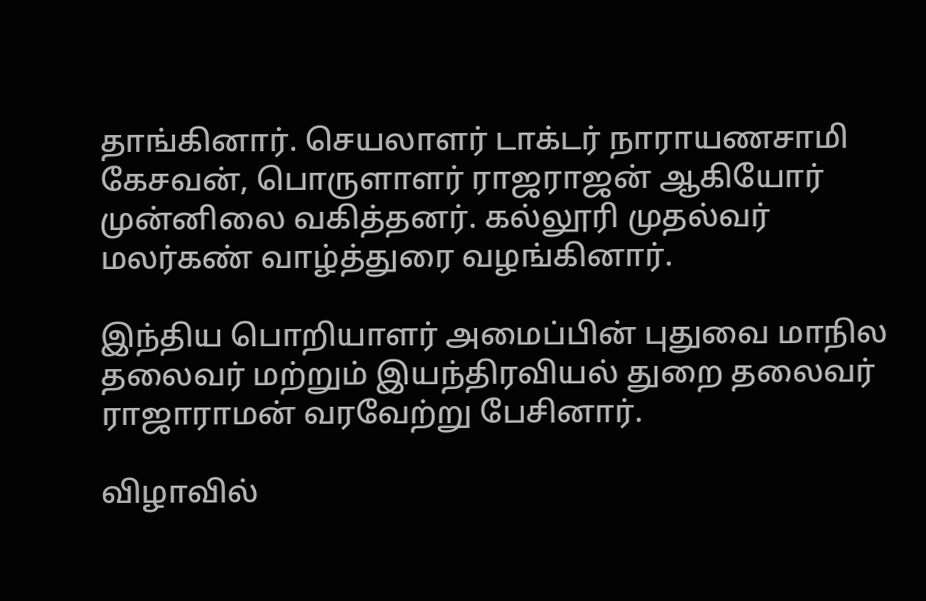தாங்கினார். செயலாளர் டாக்டர் நாராயணசாமி கேசவன், பொருளாளர் ராஜராஜன் ஆகியோர் முன்னிலை வகித்தனர். கல்லூரி முதல்வர் மலர்கண் வாழ்த்துரை வழங்கினார்.

இந்திய பொறியாளர் அமைப்பின் புதுவை மாநில தலைவர் மற்றும் இயந்திரவியல் துறை தலைவர் ராஜாராமன் வரவேற்று பேசினார்.

விழாவில்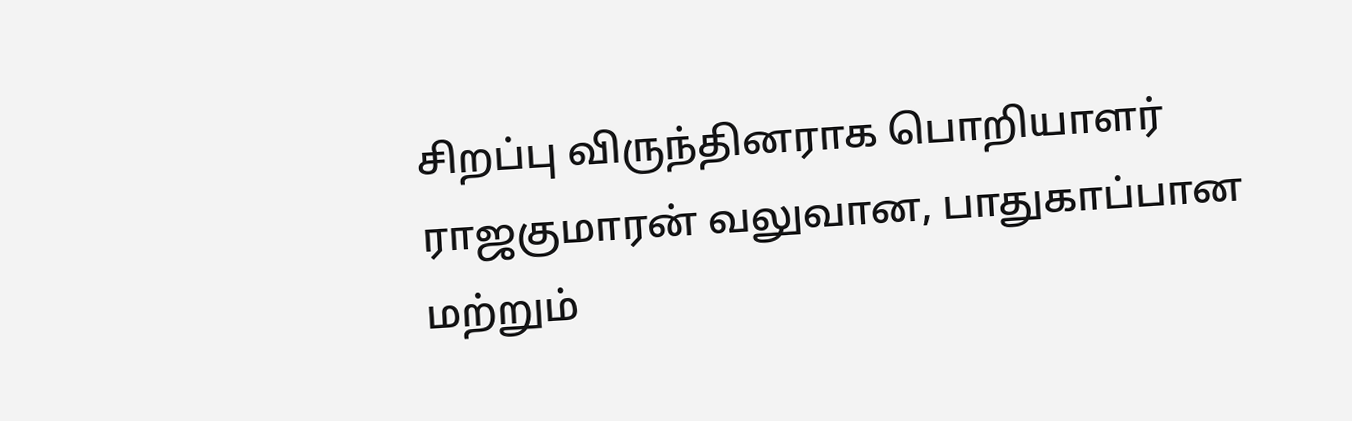சிறப்பு விருந்தினராக பொறியாளர் ராஜகுமாரன் வலுவான, பாதுகாப்பான மற்றும்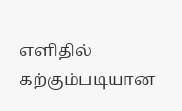எளிதில் கற்கும்படியான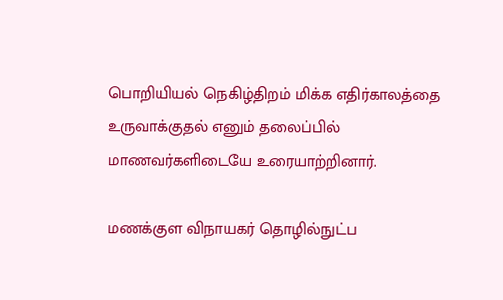பொறியியல் நெகிழ்திறம் மிக்க எதிர்காலத்தை உருவாக்குதல் எனும் தலைப்பில் மாணவர்களிடையே உரையாற்றினார்.

மணக்குள விநாயகர் தொழில்நுட்ப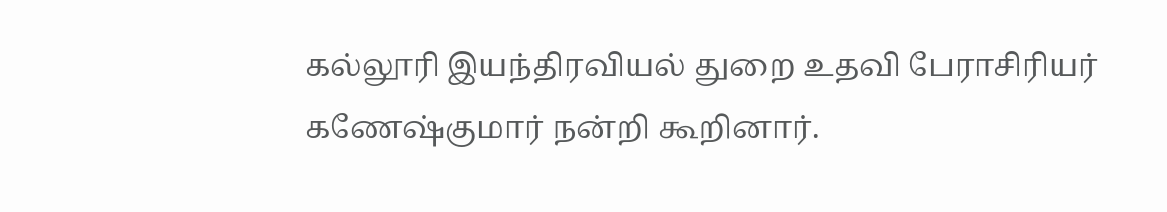கல்லூரி இயந்திரவியல் துறை உதவி பேராசிரியர் கணேஷ்குமார் நன்றி கூறினார்.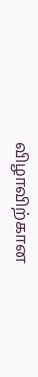விழாவிற்கான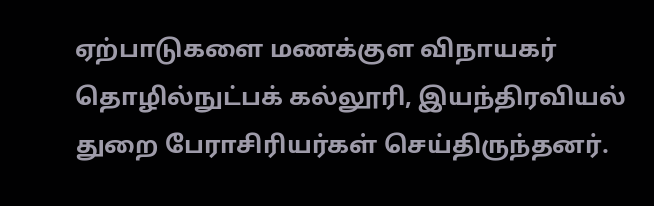ஏற்பாடுகளை மணக்குள விநாயகர் தொழில்நுட்பக் கல்லூரி, இயந்திரவியல் துறை பேராசிரியர்கள் செய்திருந்தனர்.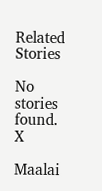Related Stories

No stories found.
X

Maalai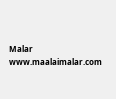Malar
www.maalaimalar.com